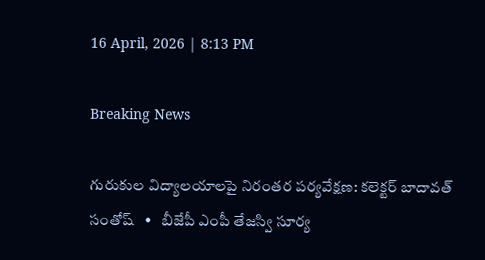16 April, 2026 | 8:13 PM

Breaking News

గురుకుల విద్యాలయాలపై నిరంతర పర్యవేక్షణ: కలెక్టర్ బాదావత్ సంతోష్   •   బీజేపీ ఎంపీ తేజస్వి సూర్య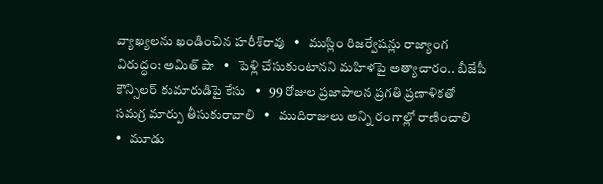వ్యాఖ్యలను ఖండించిన హరీశ్‌రావు   •   ముస్లిం రిజర్వేషన్లు రాజ్యాంగ విరుద్ధం: అమిత్ షా   •   పెళ్లి చేసుకుంటానని మహిళపై అత్యాచారం.. బీజేపీ కౌన్సిలర్ కుమారుడిపై కేసు   •   99 రోజుల ప్రజాపాలన ప్రగతి ప్రణాళికతో సమగ్ర మార్పు తీసుకురావాలి   •   ముదిరాజులు అన్ని రంగాల్లో రాణించాలి   •   మూడు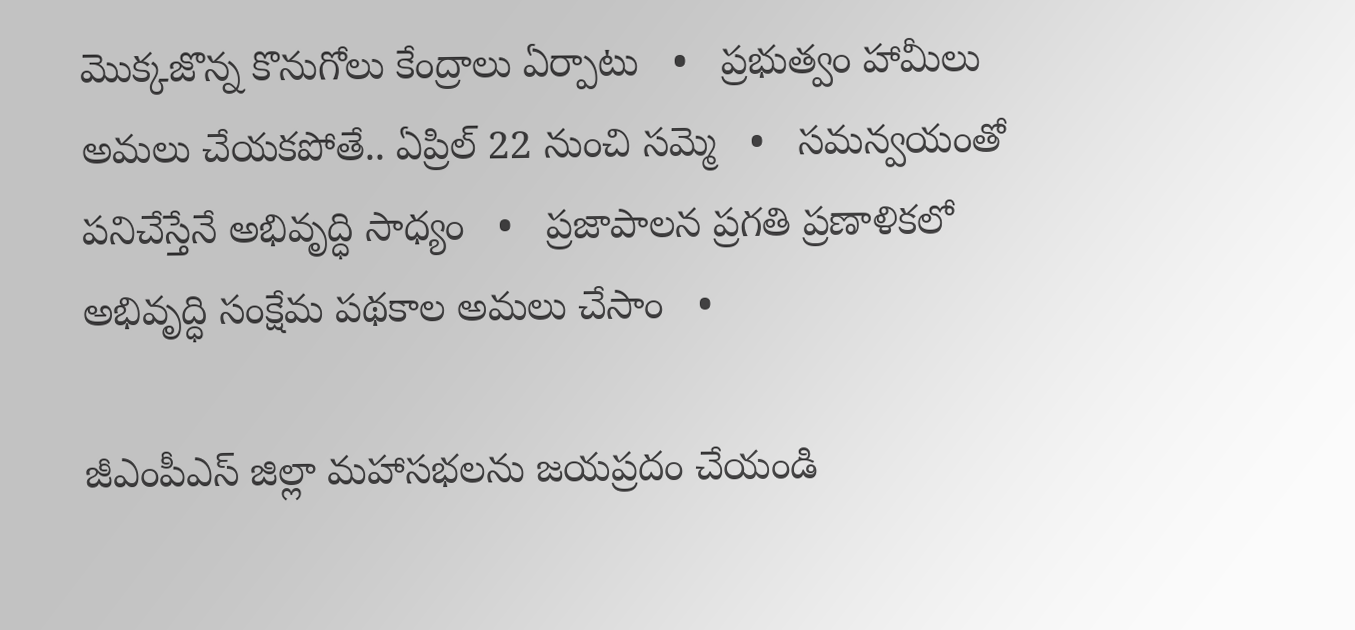మొక్కజొన్న కొనుగోలు కేంద్రాలు ఏర్పాటు   •   ప్రభుత్వం హామీలు అమలు చేయకపోతే.. ఏప్రిల్ 22 నుంచి సమ్మె   •   సమన్వయంతో పనిచేస్తేనే అభివృద్ధి సాధ్యం   •   ప్రజాపాలన ప్రగతి ప్రణాళికలో అభివృద్ధి సంక్షేమ పథకాల అమలు చేసాం   •

జీఎంపీఎస్ జిల్లా మహాసభలను జయప్రదం చేయండి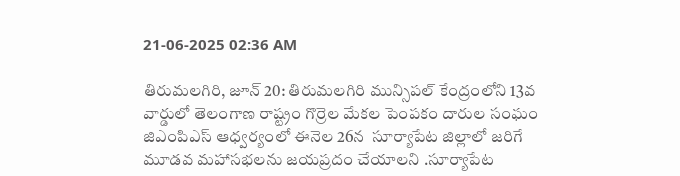21-06-2025 02:36 AM

తిరుమలగిరి, జూన్ 20: తిరుమలగిరి మున్సిపల్ కేంద్రంలోని 13వ వార్డులో తెలంగాణ రాష్ట్రం గొర్రెల మేకల పెంపకం దారుల సంఘం జిఎంపిఎస్ ఆధ్వర్యంలో ఈనెల 26న  సూర్యాపేట జిల్లాలో జరిగే మూడవ మహాసభలను జయప్రదం చేయాలని .సూర్యాపేట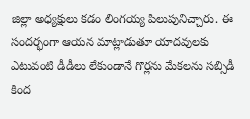జిల్లా అధ్యక్షులు కడం లింగయ్య పిలుపునిచ్చారు. ఈ సందర్భంగా ఆయన మాట్లాడుతూ యాదవులకు ఎటువంటి డీడీలు లేకుండానే గొర్లను మేకలను సబ్సిడీ కింద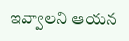ఇవ్వాలని ఆయన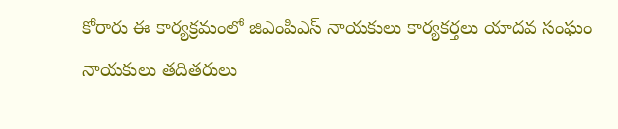కోరారు ఈ కార్యక్రమంలో జిఎంపిఎస్ నాయకులు కార్యకర్తలు యాదవ సంఘం నాయకులు తదితరులు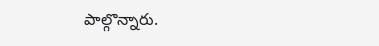పాల్గొన్నారు.